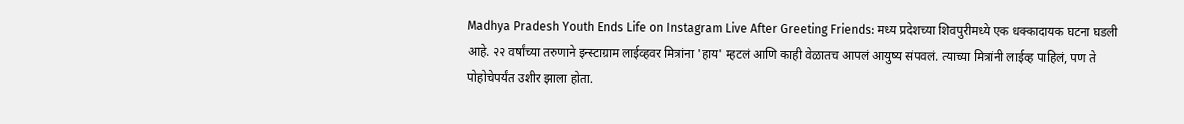Madhya Pradesh Youth Ends Life on Instagram Live After Greeting Friends: मध्य प्रदेशच्या शिवपुरीमध्ये एक धक्कादायक घटना घडली आहे. २२ वर्षांच्या तरुणाने इन्स्टाग्राम लाईव्हवर मित्रांना 'हाय' म्हटलं आणि काही वेळातच आपलं आयुष्य संपवलं. त्याच्या मित्रांनी लाईव्ह पाहिलं, पण ते पोहोचेपर्यंत उशीर झाला होता.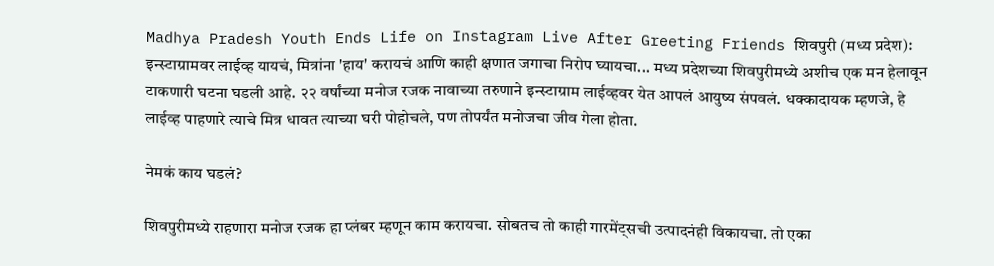Madhya Pradesh Youth Ends Life on Instagram Live After Greeting Friends शिवपुरी (मध्य प्रदेश): इन्स्टाग्रामवर लाईव्ह यायचं, मित्रांना 'हाय' करायचं आणि काही क्षणात जगाचा निरोप घ्यायचा... मध्य प्रदेशच्या शिवपुरीमध्ये अशीच एक मन हेलावून टाकणारी घटना घडली आहे. २२ वर्षांच्या मनोज रजक नावाच्या तरुणाने इन्स्टाग्राम लाईव्हवर येत आपलं आयुष्य संपवलं. धक्कादायक म्हणजे, हे लाईव्ह पाहणारे त्याचे मित्र धावत त्याच्या घरी पोहोचले, पण तोपर्यंत मनोजचा जीव गेला होता.

नेमकं काय घडलं?

शिवपुरीमध्ये राहणारा मनोज रजक हा प्लंबर म्हणून काम करायचा. सोबतच तो काही गारमेंट्सची उत्पादनंही विकायचा. तो एका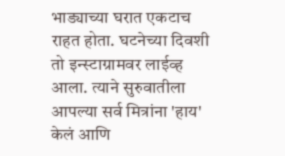भाड्याच्या घरात एकटाच राहत होता. घटनेच्या दिवशी तो इन्स्टाग्रामवर लाईव्ह आला. त्याने सुरुवातीला आपल्या सर्व मित्रांना 'हाय' केलं आणि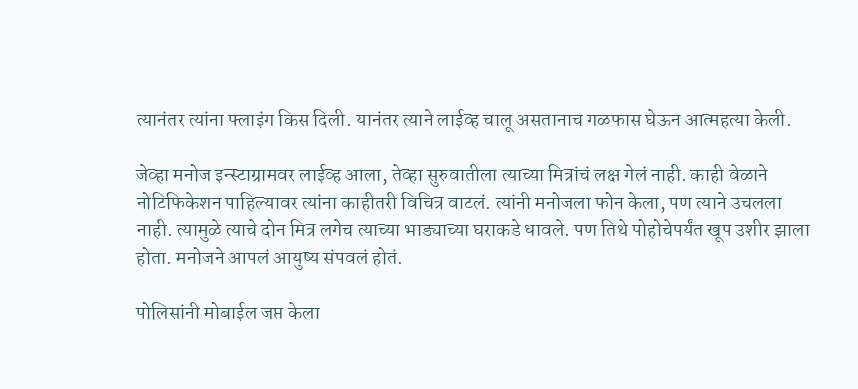त्यानंतर त्यांना फ्लाइंग किस दिली. यानंतर त्याने लाईव्ह चालू असतानाच गळफास घेऊन आत्महत्या केली.

जेव्हा मनोज इन्स्टाग्रामवर लाईव्ह आला, तेव्हा सुरुवातीला त्याच्या मित्रांचं लक्ष गेलं नाही. काही वेळाने नोटिफिकेशन पाहिल्यावर त्यांना काहीतरी विचित्र वाटलं. त्यांनी मनोजला फोन केला, पण त्याने उचलला नाही. त्यामुळे त्याचे दोन मित्र लगेच त्याच्या भाड्याच्या घराकडे धावले. पण तिथे पोहोचेपर्यंत खूप उशीर झाला होता. मनोजने आपलं आयुष्य संपवलं होतं.

पोलिसांनी मोबाईल जप्त केला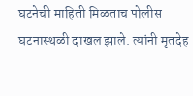घटनेची माहिती मिळताच पोलीस घटनास्थळी दाखल झाले. त्यांनी मृतदेह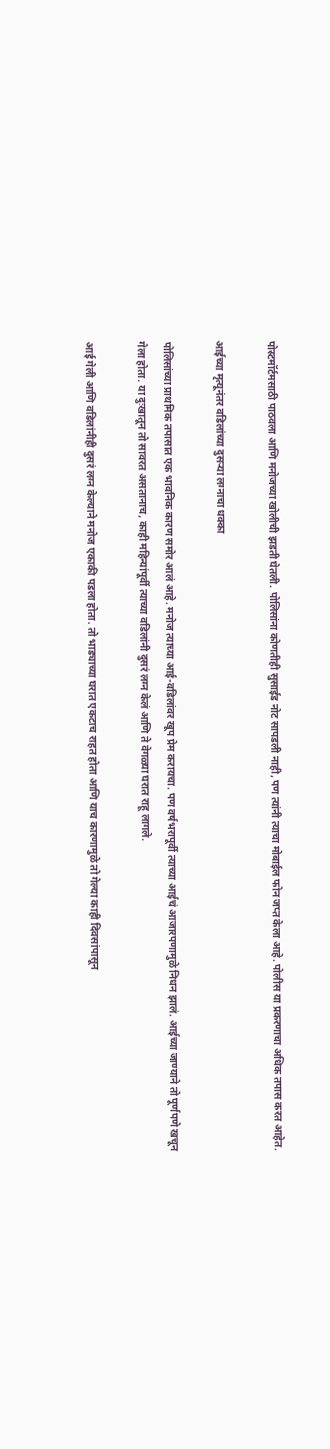पोस्टमॉर्टमसाठी पाठवला आणि मनोजच्या खोलीची झडती घेतली. पोलिसांना कोणतीही सुसाईड नोट सापडली नाही, पण त्यांनी त्याचा मोबाईल फोन जप्त केला आहे. पोलीस या प्रकरणाचा अधिक तपास करत आहेत.

आईच्या मृत्यूनंतर वडिलांच्या दुसऱ्या लग्नाचा धक्का

पोलिसांच्या प्राथमिक तपासात एक भावनिक कारण समोर आलं आहे. मनोज त्याच्या आई-वडिलांवर खूप प्रेम करायचा. पण वर्षभरापूर्वी त्याच्या आईचं आजारपणामुळे निधन झालं. आईच्या जाण्याने तो पूर्णपणे खचून गेला होता. या दुःखातून तो सावरत असतानाच, काही महिन्यांपूर्वी त्याच्या वडिलांनी दुसरं लग्न केलं आणि ते वेगळ्या घरात राहू लागले.

आई गेली आणि वडिलांनीही दुसरं लग्न केल्याने मनोज एकाकी पडला होता. तो भाड्याच्या घरात एकटाच राहत होता आणि याच कारणामुळे तो गेल्या काही दिवसांपासून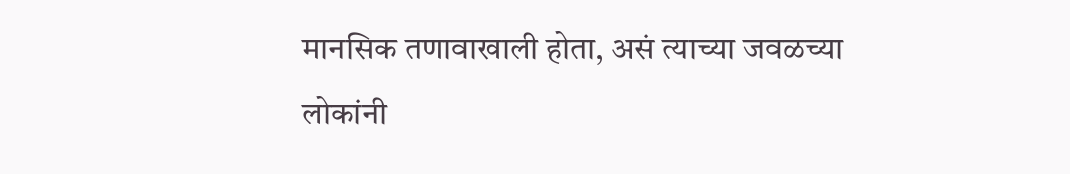मानसिक तणावाखाली होता, असं त्याच्या जवळच्या लोकांनी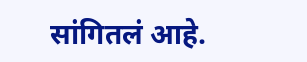सांगितलं आहे.